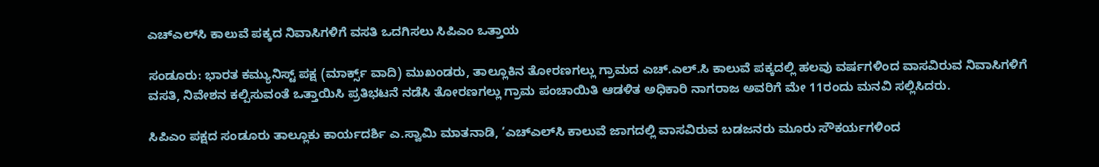ಎಚ್‌ಎಲ್‌ಸಿ ಕಾಲುವೆ ಪಕ್ಕದ ನಿವಾಸಿಗಳಿಗೆ ವಸತಿ ಒದಗಿಸಲು ಸಿಪಿಎಂ ಒತ್ತಾಯ

ಸಂಡೂರು: ಭಾರತ ಕಮ್ಯುನಿಸ್ಟ್ ಪಕ್ಷ (ಮಾರ್ಕ್ಸ್ ವಾದಿ) ಮುಖಂಡರು, ತಾಲ್ಲೂಕಿನ ತೋರಣಗಲ್ಲು ಗ್ರಾಮದ ಎಚ್.ಎಲ್.ಸಿ ಕಾಲುವೆ ಪಕ್ಕದಲ್ಲಿ ಹಲವು ವರ್ಷಗಳಿಂದ ವಾಸವಿರುವ ನಿವಾಸಿಗಳಿಗೆ ವಸತಿ, ನಿವೇಶನ ಕಲ್ಪಿಸುವಂತೆ ಒತ್ತಾಯಿಸಿ ಪ್ರತಿಭಟನೆ ನಡೆಸಿ ತೋರಣಗಲ್ಲು ಗ್ರಾಮ ಪಂಚಾಯಿತಿ ಆಡಳಿತ ಅಧಿಕಾರಿ ನಾಗರಾಜ ಅವರಿಗೆ ಮೇ 11ರಂದು ಮನವಿ ಸಲ್ಲಿಸಿದರು.

ಸಿಪಿಎಂ ಪಕ್ಷದ ಸಂಡೂರು ತಾಲ್ಲೂಕು ಕಾರ್ಯದರ್ಶಿ ಎ.ಸ್ವಾಮಿ ಮಾತನಾಡಿ, ‘ಎಚ್‌ಎಲ್‌ಸಿ ಕಾಲುವೆ ಜಾಗದಲ್ಲಿ ವಾಸವಿರುವ ಬಡಜನರು ಮೂರು ಸೌಕರ್ಯಗಳಿಂದ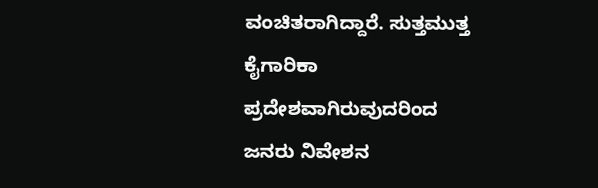ವಂಚಿತರಾಗಿದ್ದಾರೆ. ಸುತ್ತಮುತ್ತ ಕೈಗಾರಿಕಾ ಪ್ರದೇಶವಾಗಿರುವುದರಿಂದ ಜನರು ನಿವೇಶನ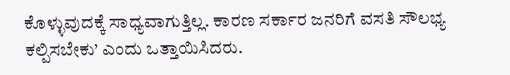ಕೊಳ್ಳುವುದಕ್ಕೆ ಸಾಧ್ಯವಾಗುತ್ತಿಲ್ಲ. ಕಾರಣ ಸರ್ಕಾರ ಜನರಿಗೆ ವಸತಿ ಸೌಲಭ್ಯ ಕಲ್ಪಿಸಬೇಕು’ ಎಂದು ಒತ್ತಾಯಿಸಿದರು.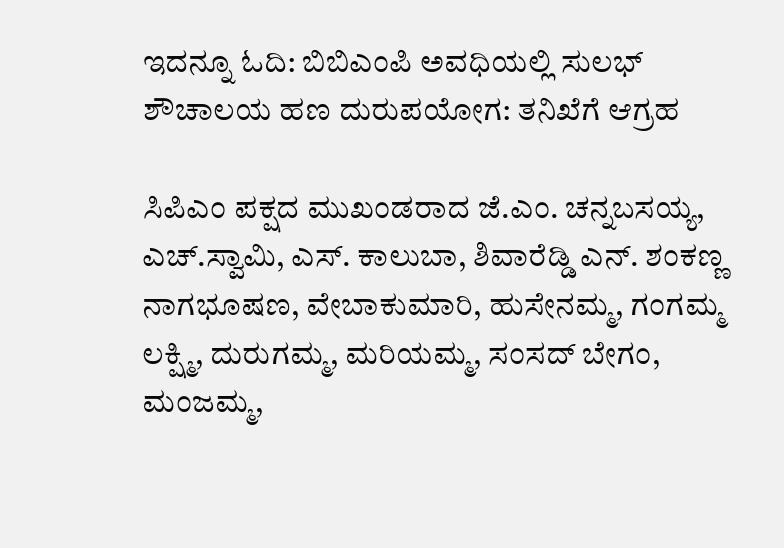ಇದನ್ನೂ ಓದಿ: ಬಿಬಿಎಂಪಿ ಅವಧಿಯಲ್ಲಿ ಸುಲಭ್‌ ಶೌಚಾಲಯ ಹಣ ದುರುಪಯೋಗ: ತನಿಖೆಗೆ ಆಗ್ರಹ

ಸಿಪಿಎಂ ಪಕ್ಷದ ಮುಖಂಡರಾದ ಜೆ.ಎಂ. ಚನ್ನಬಸಯ್ಯ, ಎಚ್.ಸ್ವಾಮಿ, ಎಸ್. ಕಾಲುಬಾ, ಶಿವಾರೆಡ್ಡಿ ಎನ್. ಶಂಕಣ್ಣ ನಾಗಭೂಷಣ, ವೇಬಾಕುಮಾರಿ, ಹುಸೇನಮ್ಮ, ಗಂಗಮ್ಮ ಲಕ್ಷ್ಮಿ, ದುರುಗಮ್ಮ, ಮರಿಯಮ್ಮ, ಸಂಸದ್ ಬೇಗಂ, ಮಂಜಮ್ಮ,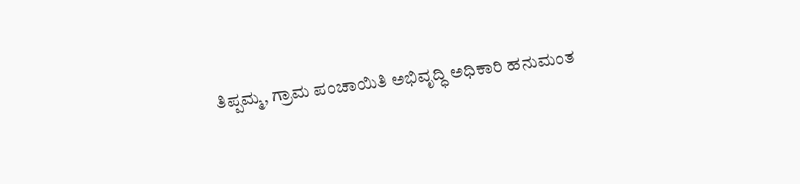ತಿಪ್ಪಮ್ಮ, ಗ್ರಾಮ ಪಂಚಾಯಿತಿ ಅಭಿವೃದ್ಧಿ ಅಧಿಕಾರಿ ಹನುಮಂತ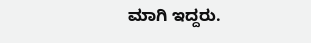ಮಾಗಿ ಇದ್ದರು.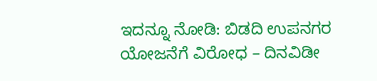ಇದನ್ನೂ ನೋಡಿ: ಬಿಡದಿ ಉಪನಗರ ಯೋಜನೆಗೆ ವಿರೋಧ – ದಿನವಿಡೀ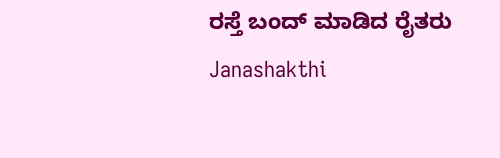ರಸ್ತೆ ಬಂದ್‌ ಮಾಡಿದ ರೈತರು Janashakthi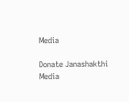Media

Donate Janashakthi Media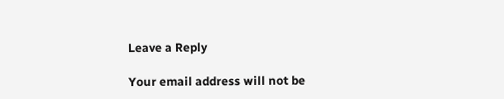Leave a Reply

Your email address will not be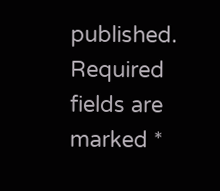published. Required fields are marked *